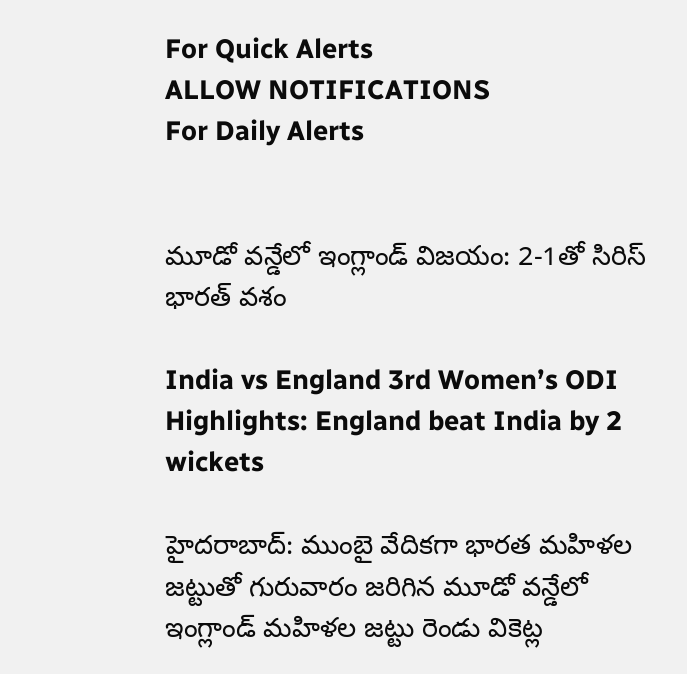For Quick Alerts
ALLOW NOTIFICATIONS
For Daily Alerts


మూడో వన్డేలో ఇంగ్లాండ్‌ విజయం: 2-1తో సిరిస్ భారత్ వశం

India vs England 3rd Women’s ODI Highlights: England beat India by 2 wickets

హైదరాబాద్: ముంబై వేదికగా భారత మహిళల జట్టుతో గురువారం జరిగిన మూడో వన్డేలో ఇంగ్లాండ్ మహిళల జట్టు రెండు వికెట్ల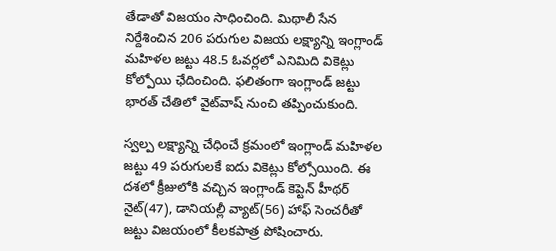తేడాతో విజయం సాధించింది. మిథాలీ సేన నిర్దేశించిన 206 పరుగుల విజయ లక్ష్యాన్ని ఇంగ్లాండ్‌ మహిళల జట్టు 48.5 ఓవర్లలో ఎనిమిది వికెట్లు కోల్పోయి ఛేదించింది. ఫలితంగా ఇంగ్లాండ్ జట్టు భారత్‌ చేతిలో వైట్‌వాష్‌ నుంచి తప్పించుకుంది.

స్వల్ప లక్ష్యాన్ని చేధించే క్రమంలో ఇంగ్లాండ్ మహిళల జట్టు 49 పరుగులకే ఐదు వికెట్లు కోల్సోయింది. ఈ దశలో క్రీజులోకి వచ్చిన ఇంగ్లాండ్ కెప్టెన్ హీథర్‌ నైట్‌(47), డానియల్లీ వ్యాట్‌(56) హాఫ్ సెంచరీతో జట్టు విజయంలో కీలకపాత్ర పోషించారు.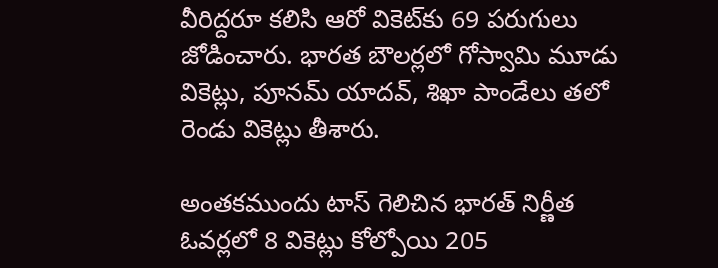వీరిద్దరూ కలిసి ఆరో వికెట్‌కు 69 పరుగులు జోడించారు. భారత బౌలర్లలో గోస్వామి మూడు వికెట్లు, పూనమ్‌ యాదవ్‌, శిఖా పాండేలు తలో రెండు వికెట్లు తీశారు.

అంతకముందు టాస్‌ గెలిచిన భారత్‌ నిర్ణీత ఓవర్లలో 8 వికెట్లు కోల్పోయి 205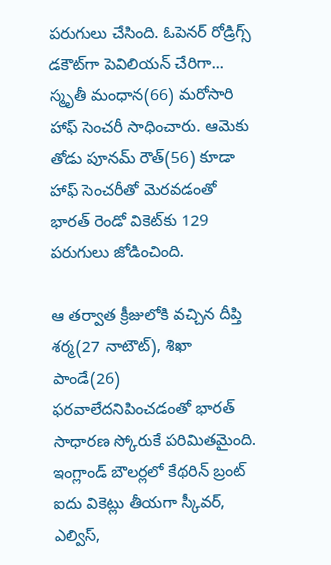పరుగులు చేసింది. ఓపెనర్‌ రోడ్రిగ్స్‌ డకౌట్‌గా పెవిలియన్‌ చేరిగా... స్మృతీ మంధాన(66) మరోసారి హాఫ్ సెంచరీ సాధించారు. ఆమెకు తోడు పూనమ్‌ రౌత్‌(56) కూడా హాఫ్ సెంచరీతో మెరవడంతో భారత్‌ రెండో వికెట్‌కు 129 పరుగులు జోడించింది.

ఆ తర్వాత క్రీజులోకి వచ్చిన దీప్తి శర్మ(27 నాటౌట్‌), శిఖా పాండే(26) ఫరవాలేదనిపించడంతో భారత్‌ సాధారణ స్కోరుకే పరిమితమైంది. ఇంగ్లాండ్‌ బౌలర్లలో కేథరిన్‌ బ్రంట్‌ ఐదు వికెట్లు తీయగా స్కీవర్‌, ఎల్విస్‌,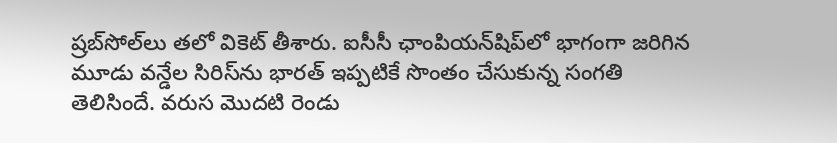ష్రబ్‌సోల్‌లు తలో వికెట్ తీశారు. ఐసీసీ ఛాంపియన్‌షిప్‌లో భాగంగా జరిగిన మూడు వన్డేల సిరిస్‌ను భారత్‌ ఇప్పటికే సొంతం చేసుకున్న సంగతి తెలిసిందే. వరుస మొదటి రెండు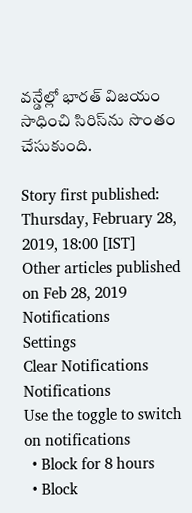వన్డేల్లో భారత్‌ విజయం సాధించి సిరిస్‌ను సొంతం చేసుకుంది.

Story first published: Thursday, February 28, 2019, 18:00 [IST]
Other articles published on Feb 28, 2019
Notifications
Settings
Clear Notifications
Notifications
Use the toggle to switch on notifications
  • Block for 8 hours
  • Block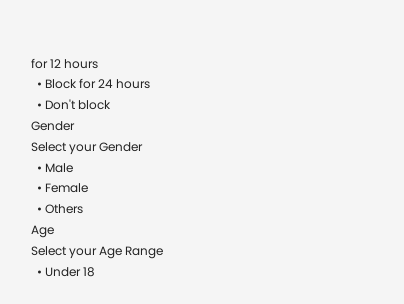for 12 hours
  • Block for 24 hours
  • Don't block
Gender
Select your Gender
  • Male
  • Female
  • Others
Age
Select your Age Range
  • Under 18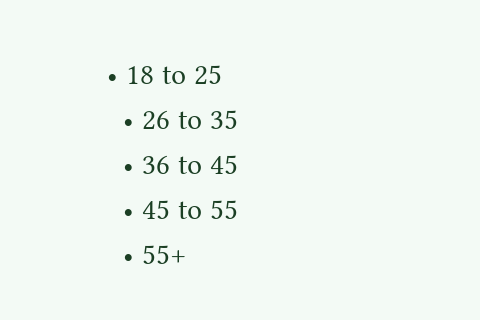• 18 to 25
  • 26 to 35
  • 36 to 45
  • 45 to 55
  • 55+